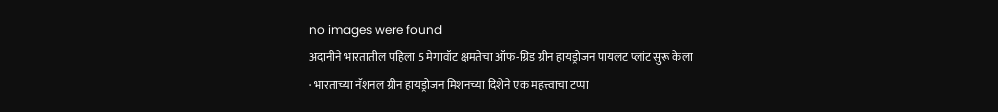no images were found
अदानीने भारतातील पहिला 5 मेगावॉट क्षमतेचा ऑफ-ग्रिड ग्रीन हायड्रोजन पायलट प्लांट सुरू केला
· भारताच्या नॅशनल ग्रीन हायड्रोजन मिशनच्या दिशेने एक महत्त्वाचा टप्पा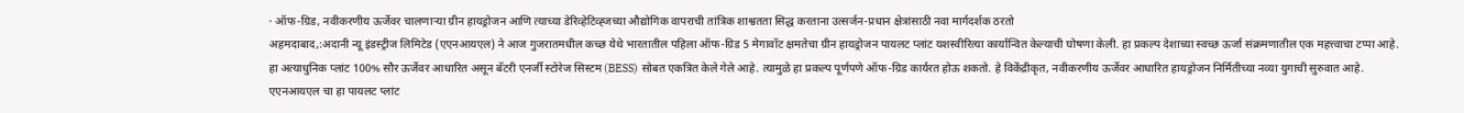· ऑफ-ग्रिड, नवीकरणीय ऊर्जेवर चालणाऱ्या ग्रीन हायड्रोजन आणि त्याच्या डेरिव्हेटिव्ह्जच्या औद्योगिक वापराची तांत्रिक शाश्वतता सिद्ध करताना उत्सर्जन-प्रधान क्षेत्रांसाठी नवा मार्गदर्शक ठरतो
अहमदाबाद,:अदानी न्यू इंडस्ट्रीज लिमिटेड (एएनआयएल) ने आज गुजरातमधील कच्छ येथे भारतातील पहिला ऑफ-ग्रिड 5 मेगावॉट क्षमतेचा ग्रीन हायड्रोजन पायलट प्लांट यशस्वीरित्या कार्यान्वित केल्याची घोषणा केली. हा प्रकल्प देशाच्या स्वच्छ ऊर्जा संक्रमणातील एक महत्त्वाचा टप्पा आहे.
हा अत्याधुनिक प्लांट 100% सौर ऊर्जेवर आधारित असून बॅटरी एनर्जी स्टोरेज सिस्टम (BESS) सोबत एकत्रित केले गेले आहे. त्यामुळे हा प्रकल्प पूर्णपणे ऑफ-ग्रिड कार्यरत होऊ शकतो. हे विकेंद्रीकृत, नवीकरणीय ऊर्जेवर आधारित हायड्रोजन निर्मितीच्या नव्या युगाची सुरुवात आहे.
एएनआयएल चा हा पायलट प्लांट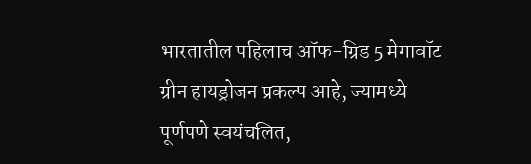भारतातील पहिलाच ऑफ-ग्रिड 5 मेगावॉट ग्रीन हायड्रोजन प्रकल्प आहे, ज्यामध्ये पूर्णपणे स्वयंचलित,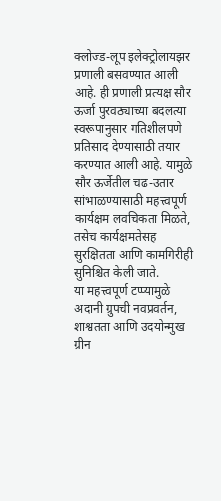क्लोज्ड-लूप इलेक्ट्रोलायझर प्रणाली बसवण्यात आली आहे. ही प्रणाली प्रत्यक्ष सौर ऊर्जा पुरवठ्याच्या बदलत्या स्वरूपानुसार गतिशीलपणे प्रतिसाद देण्यासाठी तयार करण्यात आली आहे. यामुळे सौर ऊर्जेतील चढ-उतार सांभाळण्यासाठी महत्त्वपूर्ण कार्यक्षम लवचिकता मिळते, तसेच कार्यक्षमतेसह सुरक्षितता आणि कामगिरीही सुनिश्चित केली जाते.
या महत्त्वपूर्ण टप्प्यामुळे अदानी ग्रुपची नवप्रवर्तन, शाश्वतता आणि उदयोन्मुख ग्रीन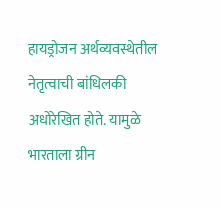हायड्रोजन अर्थव्यवस्थेतील नेतृत्वाची बांधिलकी अधोरेखित होते. यामुळे भारताला ग्रीन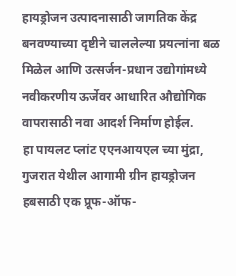हायड्रोजन उत्पादनासाठी जागतिक केंद्र बनवण्याच्या दृष्टीने चाललेल्या प्रयत्नांना बळ मिळेल आणि उत्सर्जन-प्रधान उद्योगांमध्ये नवीकरणीय ऊर्जेवर आधारित औद्योगिक वापरासाठी नवा आदर्श निर्माण होईल.
हा पायलट प्लांट एएनआयएल च्या मुंद्रा, गुजरात येथील आगामी ग्रीन हायड्रोजन हबसाठी एक प्रूफ-ऑफ-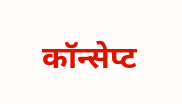कॉन्सेप्ट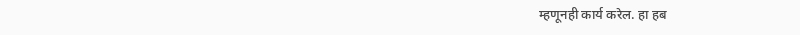म्हणूनही कार्य करेल. हा हब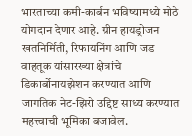भारताच्या कमी-कार्बन भविष्यामध्ये मोठे योगदान देणार आहे. ग्रीन हायड्रोजन खतनिर्मिती, रिफायनिंग आणि जड वाहतूक यांसारख्या क्षेत्रांचे डिकार्बोनायझेशन करण्यात आणि जागतिक नेट-झिरो उद्दिष्ट साध्य करण्यात महत्त्वाची भूमिका बजावेल.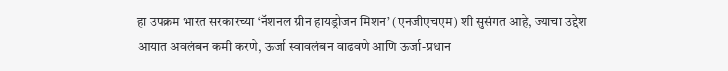हा उपक्रम भारत सरकारच्या ‘नॅशनल ग्रीन हायड्रोजन मिशन’ (एनजीएचएम) शी सुसंगत आहे, ज्याचा उद्देश आयात अवलंबन कमी करणे, ऊर्जा स्वावलंबन वाढवणे आणि ऊर्जा-प्रधान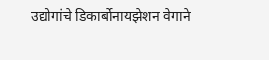उद्योगांचे डिकार्बोनायझेशन वेगाने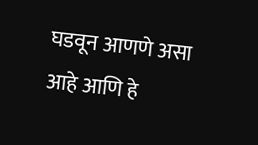घडवून आणणे असा आहे आणि हे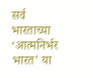सर्व भारताच्या ‘आत्मनिर्भर भारत’ या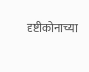दृष्टीकोनाच्या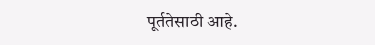पूर्ततेसाठी आहे.